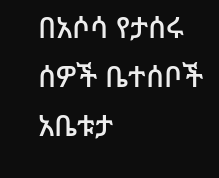በአሶሳ የታሰሩ ሰዎች ቤተሰቦች አቤቱታ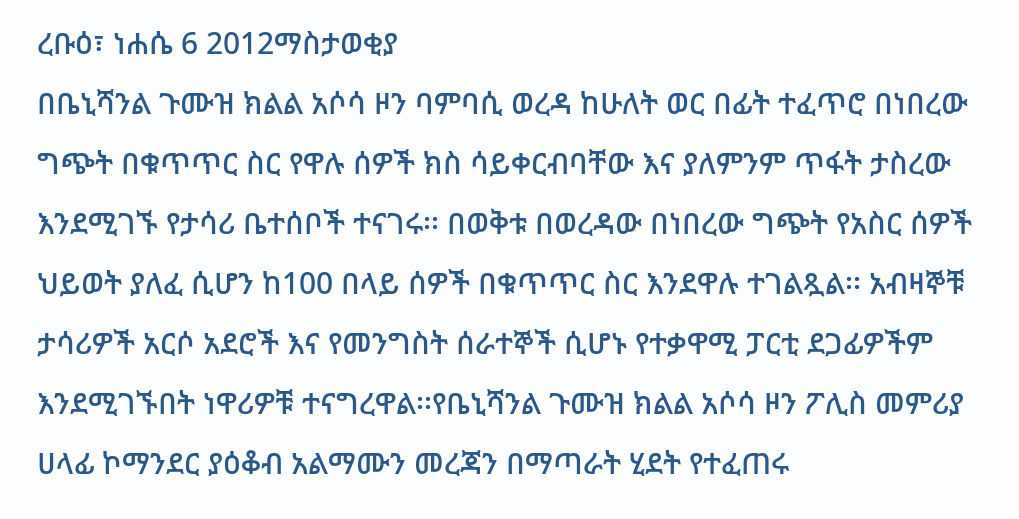ረቡዕ፣ ነሐሴ 6 2012ማስታወቂያ
በቤኒሻንል ጉሙዝ ክልል አሶሳ ዞን ባምባሲ ወረዳ ከሁለት ወር በፊት ተፈጥሮ በነበረው ግጭት በቁጥጥር ስር የዋሉ ሰዎች ክስ ሳይቀርብባቸው እና ያለምንም ጥፋት ታስረው እንደሚገኙ የታሳሪ ቤተሰቦች ተናገሩ፡፡ በወቅቱ በወረዳው በነበረው ግጭት የአስር ሰዎች ህይወት ያለፈ ሲሆን ከ100 በላይ ሰዎች በቁጥጥር ስር እንደዋሉ ተገልጿል፡፡ አብዛኞቹ ታሳሪዎች አርሶ አደሮች እና የመንግስት ሰራተኞች ሲሆኑ የተቃዋሚ ፓርቲ ደጋፊዎችም እንደሚገኙበት ነዋሪዎቹ ተናግረዋል፡፡የቤኒሻንል ጉሙዝ ክልል አሶሳ ዞን ፖሊስ መምሪያ ሀላፊ ኮማንደር ያዕቆብ አልማሙን መረጃን በማጣራት ሂደት የተፈጠሩ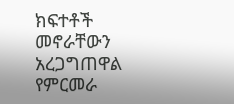ክፍተቶች መኖራቸውን አረጋግጠዋል የምርመራ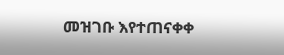መዝገቡ እየተጠናቀቀ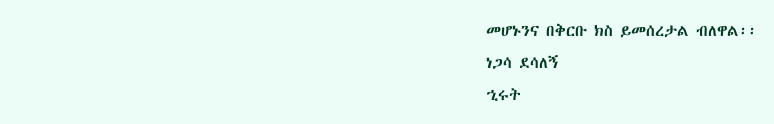መሆኑንና በቅርቡ ክስ ይመሰረታል ብለዋል፡፡
ነጋሳ ደሳለኝ
ኂሩት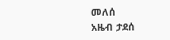መለሰ
አዜብ ታደሰ